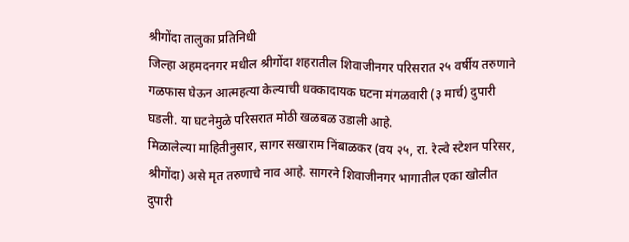श्रीगोंदा तालुका प्रतिनिधी
जिल्हा अहमदनगर मधील श्रीगोंदा शहरातील शिवाजीनगर परिसरात २५ वर्षीय तरुणाने गळफास घेऊन आत्महत्या केल्याची धक्कादायक घटना मंगळवारी (३ मार्च) दुपारी घडली. या घटनेमुळे परिसरात मोठी खळबळ उडाली आहे.
मिळालेल्या माहितीनुसार, सागर सखाराम निंबाळकर (वय २५, रा. रेल्वे स्टेशन परिसर, श्रीगोंदा) असे मृत तरुणाचे नाव आहे. सागरने शिवाजीनगर भागातील एका खोलीत दुपारी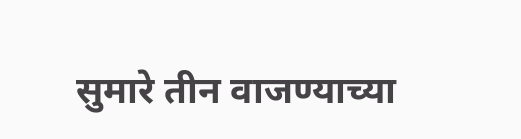सुमारे तीन वाजण्याच्या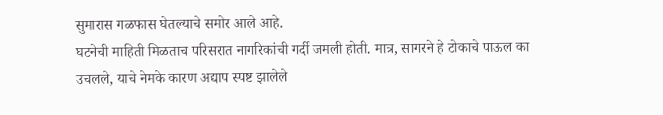सुमारास गळफास घेतल्याचे समोर आले आहे.
घटनेची माहिती मिळताच परिसरात नागरिकांची गर्दी जमली होती. मात्र, सागरने हे टोकाचे पाऊल का उचलले, याचे नेमके कारण अद्याप स्पष्ट झालेले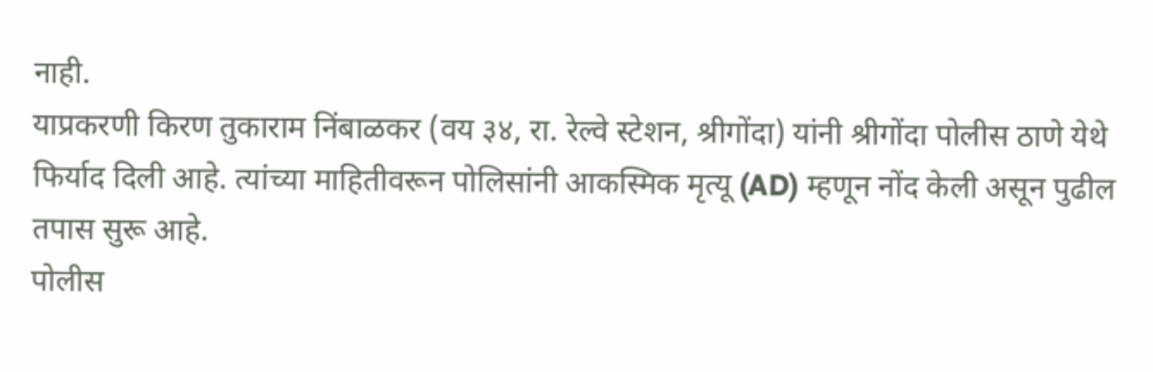नाही.
याप्रकरणी किरण तुकाराम निंबाळकर (वय ३४, रा. रेल्वे स्टेशन, श्रीगोंदा) यांनी श्रीगोंदा पोलीस ठाणे येथे फिर्याद दिली आहे. त्यांच्या माहितीवरून पोलिसांनी आकस्मिक मृत्यू (AD) म्हणून नोंद केली असून पुढील तपास सुरू आहे.
पोलीस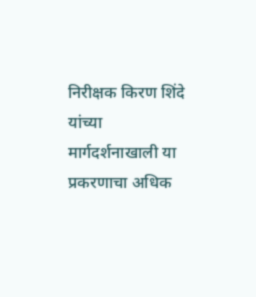निरीक्षक किरण शिंदे यांच्या मार्गदर्शनाखाली या प्रकरणाचा अधिक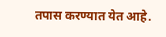तपास करण्यात येत आहे.